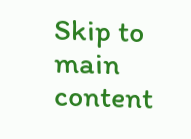Skip to main content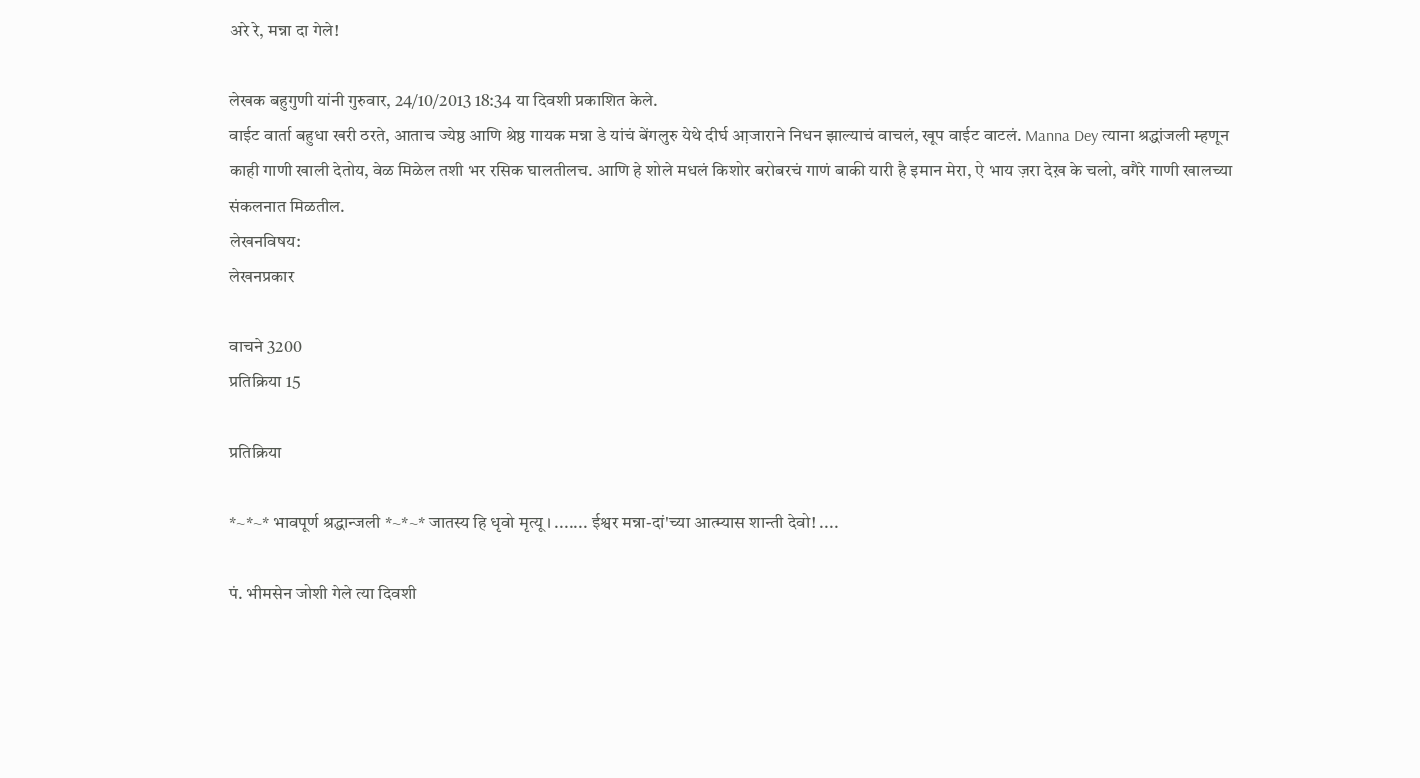अरे रे, मन्ना दा गेले!

लेखक बहुगुणी यांनी गुरुवार, 24/10/2013 18:34 या दिवशी प्रकाशित केले.
वाईट वार्ता बहुधा खरी ठरते, आताच ज्येष्ठ आणि श्रेष्ठ गायक मन्ना डे यांचं बेंगलुरु येथे दीर्घ आ़जाराने निधन झाल्याचं वाचलं, खूप वाईट वाटलं. Manna Dey त्याना श्रद्धांजली म्हणून काही गाणी खाली देतोय, वेळ मिळेल तशी भर रसिक घालतीलच. आणि हे शोले मधलं किशोर बरोबरचं गाणं बाकी यारी है इमान मेरा, ऐ भाय ज़रा देख़ के चलो, वगैरे गाणी खालच्या संकलनात मिळतील.
लेखनविषय:
लेखनप्रकार

वाचने 3200
प्रतिक्रिया 15

प्रतिक्रिया

*~*~* भावपूर्ण श्रद्धान्जली *~*~* जातस्य हि धृवो मृत्यू । ....... ईश्वर मन्ना-दां'च्या आत्म्यास शान्ती देवो! ....

पं. भीमसेन जोशी गेले त्या दिवशी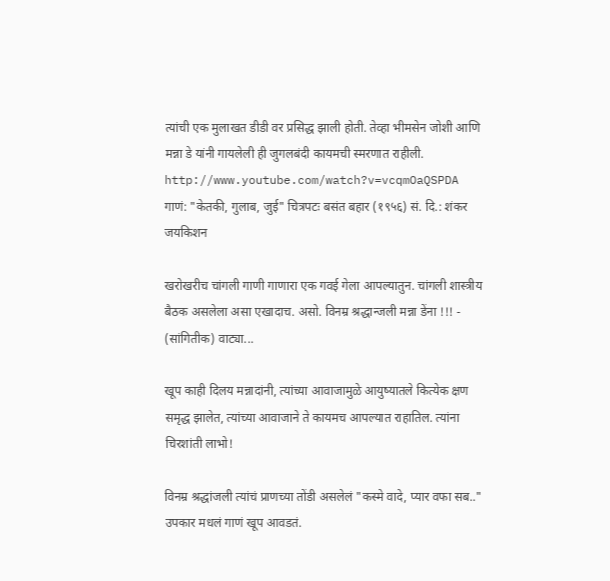त्यांची एक मुलाखत डीडी वर प्रसिद्ध झाली होती. तेव्हा भीमसेन जोशी आणि मन्ना डे यांनी गायलेली ही जुगलबंदी कायमची स्मरणात राहीली. http://www.youtube.com/watch?v=vcqmOaQSPDA गाणं: "केतकी, गुलाब, जुई" चित्रपटः बसंत बहार (१९५६) सं. दि.: शंकर जयकिशन

खरोखरीच चांगली गाणी गाणारा एक गवई गेला आपल्यातुन. चांगली शास्त्रीय बैठक असलेला असा एखादाच. असो. विनम्र श्रद्धान्जली मन्ना डेंना !!! - (सांगितीक) वाट्या...

खूप काही दिलय मन्नादांनी, त्यांच्या आवाजामुळे आयुष्यातले कित्येक क्षण समृद्ध झालेत, त्यांच्या आवाजाने ते कायमच आपल्यात राहातिल. त्यांना चिरशांती लाभो!

विनम्र श्रद्धांजली त्यांचं प्राणच्या तोंडी असलेलं "कस्मे वादे, प्यार वफा सब.." उपकार मधलं गाणं खूप आवडतं.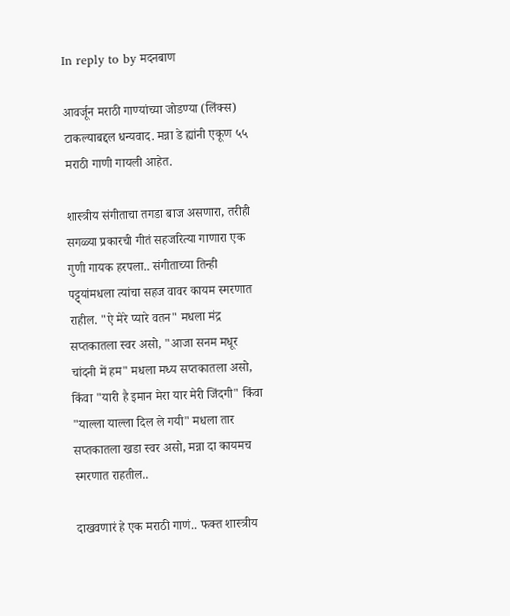In reply to by मदनबाण

आवर्जून मराठी गाण्यांच्या जोडण्या (लिंक्स) टाकल्याबद्दल धन्यवाद. मन्ना डे ह्यांनी एकूण ५५ मराठी गाणी गायली आहेत.

शास्त्रीय संगीताचा तगडा बाज असणारा, तरीही सगळ्या प्रकारची गीतं सहजरित्या गाणारा एक गुणी गायक हरपला.. संगीताच्या तिन्ही पट्ट्यांमधला त्यांचा सहज वावर कायम स्मरणात राहील. "ऐ मेरे प्यारे वतन" मधला मंद्र सप्तकातला स्वर असो, "आजा सनम मधूर चांदनी में हम" मधला मध्य सप्तकातला असो, किंवा "यारी है इमान मेरा यार मेरी जिंदगी" किंवा "याल्ला याल्ला दिल ले गयी" मधला तार सप्तकातला खडा स्वर असो, मन्ना दा कायमच स्मरणात राहतील..

दाखवणारं हे एक मराठी गाणं.. फक्त शास्त्रीय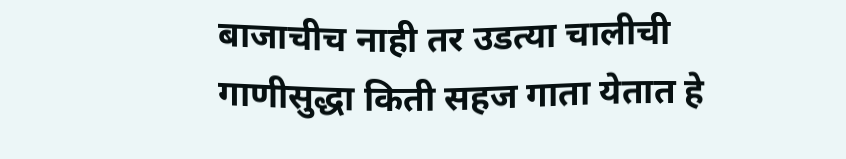बाजाचीच नाही तर उडत्या चालीची गाणीसुद्धा किती सहज गाता येतात हे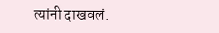त्यांनी दाखवलं.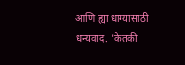आणि ह्या धाग्यासाठी धन्यवाद. 'केतकी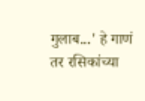गुलाब...' हे गाणं तर रसिकांच्या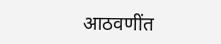आठवणींत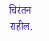चिरंतन राहील.